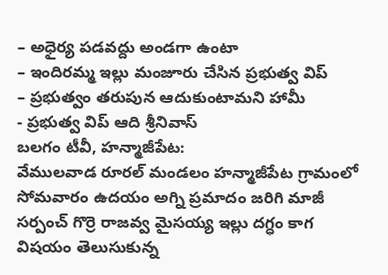– అధైర్య పడవద్దు అండగా ఉంటా
– ఇందిరమ్మ ఇల్లు మంజూరు చేసిన ప్రభుత్వ విప్
– ప్రభుత్వం తరుపున ఆదుకుంటామని హామీ
- ప్రభుత్వ విప్ ఆది శ్రీనివాస్
బలగం టీవీ, హన్మాజీపేట:
వేములవాడ రూరల్ మండలం హన్మాజీపేట గ్రామంలో సోమవారం ఉదయం అగ్ని ప్రమాదం జరిగి మాజీ సర్పంచ్ గొర్రె రాజవ్వ మైసయ్య ఇల్లు దగ్ధం కాగ విషయం తెలుసుకున్న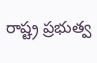రాష్ట్ర ప్రభుత్వ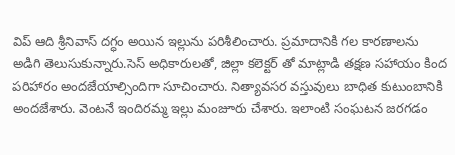విప్ ఆది శ్రీనివాస్ దగ్ధం అయిన ఇల్లును పరిశీలించారు. ప్రమాదానికి గల కారణాలను అడిగి తెలుసుకున్నారు.సెస్ అధికారులతో, జిల్లా కలెక్టర్ తో మాట్లాడి తక్షణ సహాయం కింద పరిహారం అందజేయాల్సిందిగా సూచించారు. నిత్యావసర వస్తువులు బాధిత కుటుంబానికి అందజేశారు. వెంటనే ఇందిరమ్మ ఇల్లు మంజూరు చేశారు. ఇలాంటి సంఘటన జరగడం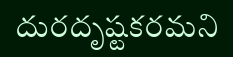దురదృష్టకరమని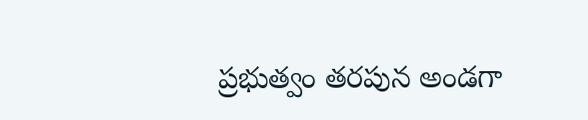ప్రభుత్వం తరపున అండగా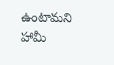ఉంటామని హామీ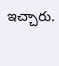ఇచ్చారు.